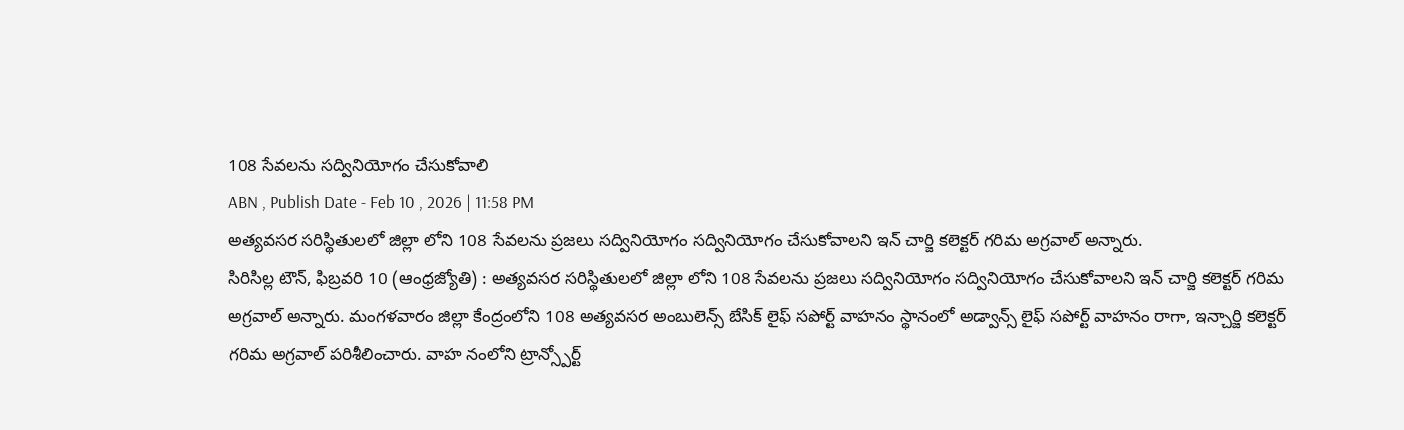108 సేవలను సద్వినియోగం చేసుకోవాలి
ABN , Publish Date - Feb 10 , 2026 | 11:58 PM
అత్యవసర సరిస్థితులలో జిల్లా లోని 108 సేవలను ప్రజలు సద్వినియోగం సద్వినియోగం చేసుకోవాలని ఇన్ చార్జి కలెక్టర్ గరిమ అగ్రవాల్ అన్నారు.
సిరిసిల్ల టౌన్, ఫిబ్రవరి 10 (ఆంధ్రజ్యోతి) : అత్యవసర సరిస్థితులలో జిల్లా లోని 108 సేవలను ప్రజలు సద్వినియోగం సద్వినియోగం చేసుకోవాలని ఇన్ చార్జి కలెక్టర్ గరిమ అగ్రవాల్ అన్నారు. మంగళవారం జిల్లా కేంద్రంలోని 108 అత్యవసర అంబులెన్స్ బేసిక్ లైఫ్ సపోర్ట్ వాహనం స్థానంలో అడ్వాన్స్ లైఫ్ సపోర్ట్ వాహనం రాగా, ఇన్చార్జి కలెక్టర్ గరిమ అగ్రవాల్ పరిశీలించారు. వాహ నంలోని ట్రాన్స్పోర్ట్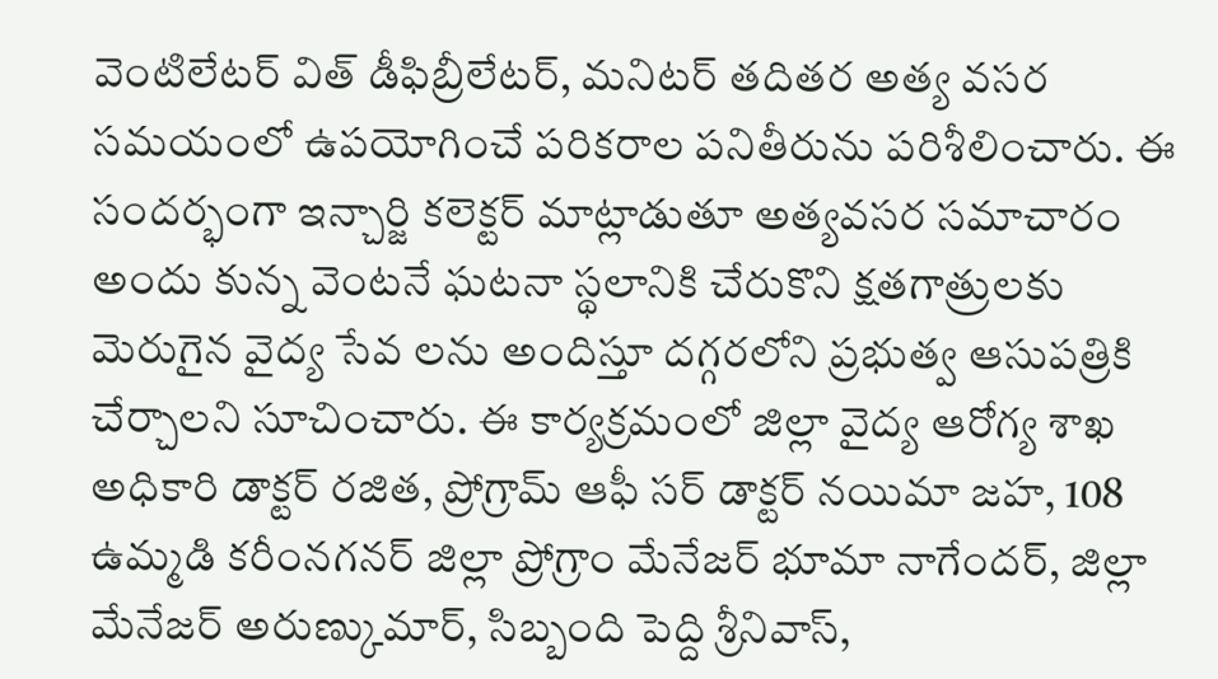వెంటిలేటర్ విత్ డీఫిబ్రీలేటర్, మనిటర్ తదితర అత్య వసర సమయంలో ఉపయోగించే పరికరాల పనితీరును పరిశీలించారు. ఈ సందర్భంగా ఇన్చార్జి కలెక్టర్ మాట్లాడుతూ అత్యవసర సమాచారం అందు కున్న వెంటనే ఘటనా స్థలానికి చేరుకొని క్షతగాత్రులకు మెరుగైన వైద్య సేవ లను అందిస్తూ దగ్గరలోని ప్రభుత్వ ఆసుపత్రికి చేర్చాలని సూచించారు. ఈ కార్యక్రమంలో జిల్లా వైద్య ఆరోగ్య శాఖ అధికారి డాక్టర్ రజిత, ప్రోగ్రామ్ ఆఫీ సర్ డాక్టర్ నయిమా జహ, 108 ఉమ్మడి కరీంనగనర్ జిల్లా ప్రోగ్రాం మేనేజర్ భూమా నాగేందర్, జిల్లా మేనేజర్ అరుణ్కుమార్, సిబ్బంది పెద్ది శ్రీనివాస్,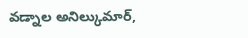వడ్నాల అనిల్కుమార్,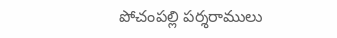పోచంపల్లి పర్శరాములు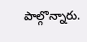పాల్గొన్నారు.